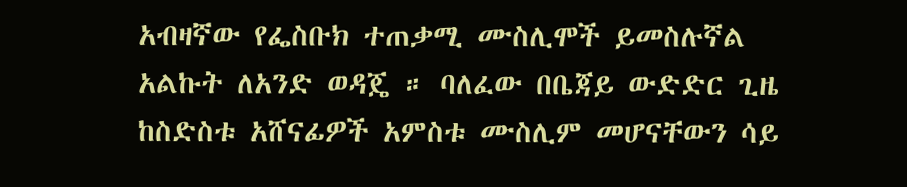አብዛኛው የፌስቡክ ተጠቃሚ ሙስሊሞች ይመስሉኛል አልኩት ለአንድ ወዳጄ ። ባለፈው በቤጃይ ውድድር ጊዜ ከስድስቱ አሸናፊዎች አምስቱ ሙስሊም መሆናቸውን ሳይ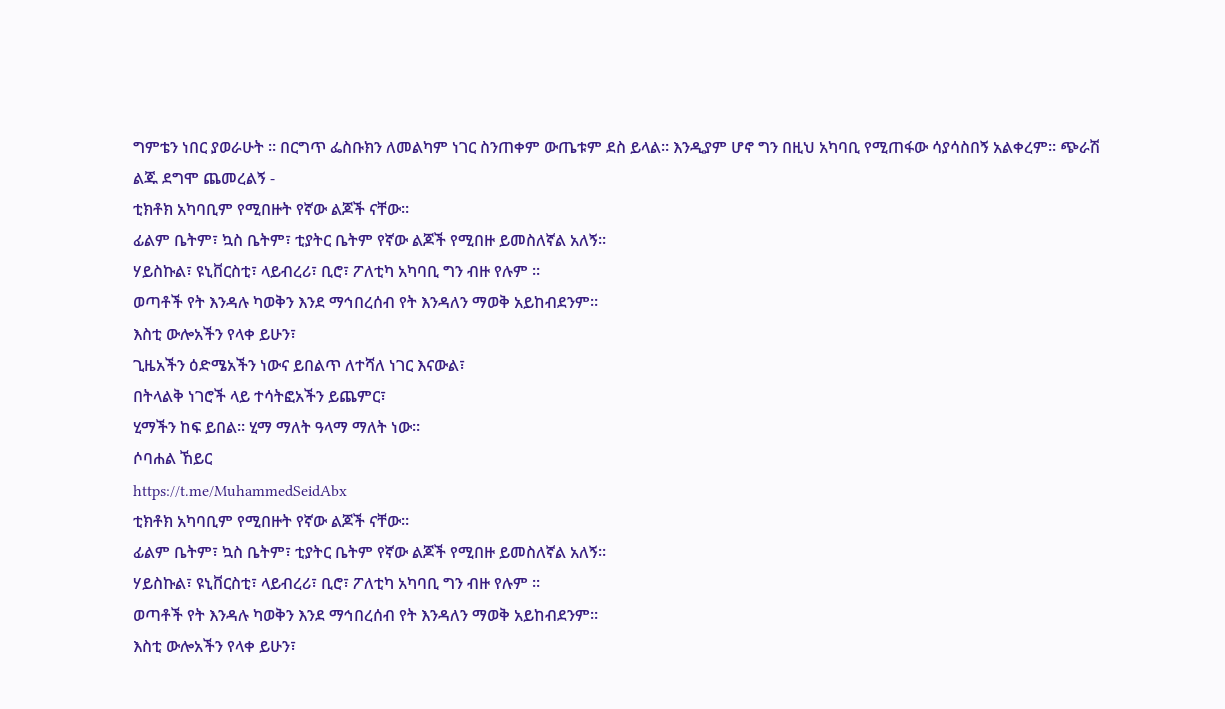ግምቴን ነበር ያወራሁት ። በርግጥ ፌስቡክን ለመልካም ነገር ስንጠቀም ውጤቱም ደስ ይላል። እንዲያም ሆኖ ግን በዚህ አካባቢ የሚጠፋው ሳያሳስበኝ አልቀረም። ጭራሽ ልጁ ደግሞ ጨመረልኝ -
ቲክቶክ አካባቢም የሚበዙት የኛው ልጆች ናቸው።
ፊልም ቤትም፣ ኳስ ቤትም፣ ቲያትር ቤትም የኛው ልጆች የሚበዙ ይመስለኛል አለኝ።
ሃይስኩል፣ ዩኒቨርስቲ፣ ላይብረሪ፣ ቢሮ፣ ፖለቲካ አካባቢ ግን ብዙ የሉም ።
ወጣቶች የት እንዳሉ ካወቅን እንደ ማኅበረሰብ የት እንዳለን ማወቅ አይከብደንም።
እስቲ ውሎአችን የላቀ ይሁን፣
ጊዜአችን ዕድሜአችን ነውና ይበልጥ ለተሻለ ነገር እናውል፣
በትላልቅ ነገሮች ላይ ተሳትፎአችን ይጨምር፣
ሂማችን ከፍ ይበል። ሂማ ማለት ዓላማ ማለት ነው።
ሶባሐል ኸይር
https://t.me/MuhammedSeidAbx
ቲክቶክ አካባቢም የሚበዙት የኛው ልጆች ናቸው።
ፊልም ቤትም፣ ኳስ ቤትም፣ ቲያትር ቤትም የኛው ልጆች የሚበዙ ይመስለኛል አለኝ።
ሃይስኩል፣ ዩኒቨርስቲ፣ ላይብረሪ፣ ቢሮ፣ ፖለቲካ አካባቢ ግን ብዙ የሉም ።
ወጣቶች የት እንዳሉ ካወቅን እንደ ማኅበረሰብ የት እንዳለን ማወቅ አይከብደንም።
እስቲ ውሎአችን የላቀ ይሁን፣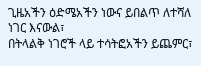ጊዜአችን ዕድሜአችን ነውና ይበልጥ ለተሻለ ነገር እናውል፣
በትላልቅ ነገሮች ላይ ተሳትፎአችን ይጨምር፣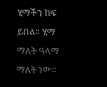ሂማችን ከፍ ይበል። ሂማ ማለት ዓላማ ማለት ነው።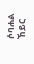ሶባሐል ኸይር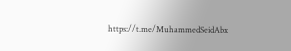https://t.me/MuhammedSeidAbx